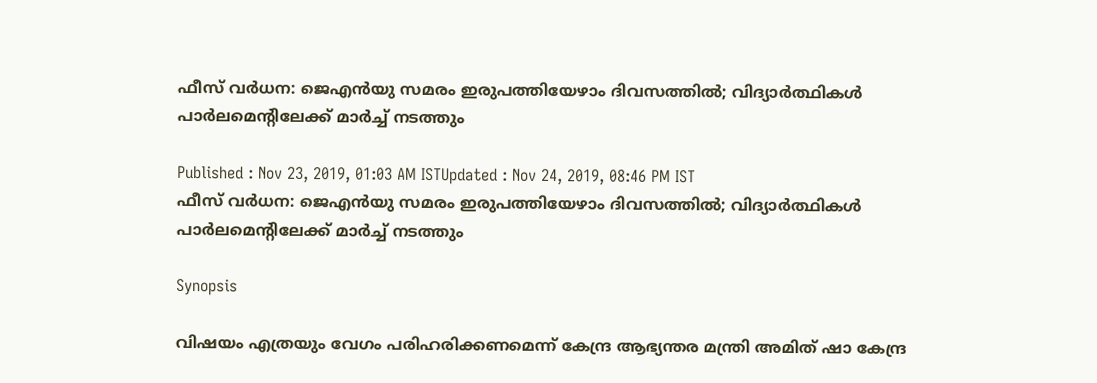ഫീസ് വര്‍ധന: ജെഎന്‍യു സമരം ഇരുപത്തിയേഴാം ദിവസത്തില്‍; വിദ്യാര്‍ത്ഥികള്‍ പാര്‍ലമെന്‍റിലേക്ക് മാര്‍ച്ച് നടത്തും

Published : Nov 23, 2019, 01:03 AM ISTUpdated : Nov 24, 2019, 08:46 PM IST
ഫീസ് വര്‍ധന: ജെഎന്‍യു സമരം ഇരുപത്തിയേഴാം ദിവസത്തില്‍; വിദ്യാര്‍ത്ഥികള്‍ പാര്‍ലമെന്‍റിലേക്ക് മാര്‍ച്ച് നടത്തും

Synopsis

വിഷയം എത്രയും വേഗം പരിഹരിക്കണമെന്ന് കേന്ദ്ര ആഭ്യന്തര മന്ത്രി അമിത് ഷാ കേന്ദ്ര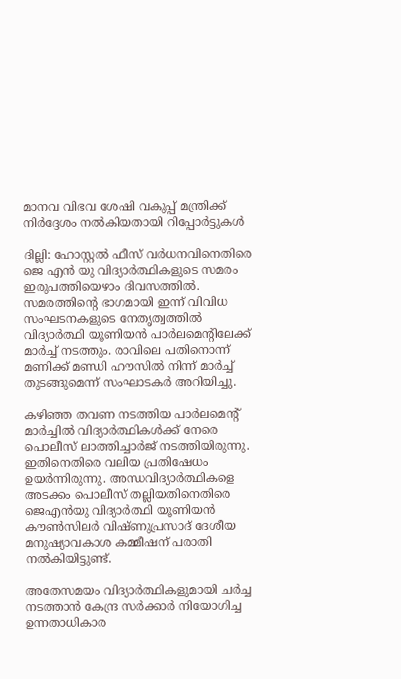മാനവ വിഭവ ശേഷി വകുപ്പ് മന്ത്രിക്ക് നിർദ്ദേശം നൽകിയതായി റിപ്പോർട്ടുകൾ

ദില്ലി: ഹോസ്റ്റൽ ഫീസ് വർധനവിനെതിരെ ജെ എൻ യു വിദ്യാർത്ഥികളുടെ സമരം  ഇരുപത്തിയെഴാം ദിവസത്തിൽ. സമരത്തിന്‍റെ ഭാഗമായി ഇന്ന് വിവിധ സംഘടനകളുടെ നേതൃത്വത്തിൽ വിദ്യാർത്ഥി യൂണിയൻ പാർലമെന്‍റിലേക്ക് മാർച്ച് നടത്തും. രാവിലെ പതിനൊന്ന് മണിക്ക് മണ്ഡി ഹൗസിൽ നിന്ന് മാർച്ച് തുടങ്ങുമെന്ന് സംഘാടകർ അറിയിച്ചു.

കഴിഞ്ഞ തവണ നടത്തിയ പാർലമെന്‍റ് മാർച്ചിൽ വിദ്യാർത്ഥികൾക്ക് നേരെ പൊലീസ് ലാത്തിച്ചാർജ് നടത്തിയിരുന്നു. ഇതിനെതിരെ വലിയ പ്രതിഷേധം ഉയർന്നിരുന്നു. അന്ധവിദ്യാർത്ഥികളെ അടക്കം പൊലീസ് തല്ലിയതിനെതിരെ ജെഎൻയു വിദ്യാർത്ഥി യൂണിയൻ കൗൺസിലർ വിഷ്ണുപ്രസാദ് ദേശീയ മനുഷ്യാവകാശ കമ്മീഷന് പരാതി നൽകിയിട്ടുണ്ട്.

അതേസമയം വിദ്യാർത്ഥികളുമായി ചർച്ച നടത്താൻ കേന്ദ്ര സർക്കാർ നിയോഗിച്ച ഉന്നതാധികാര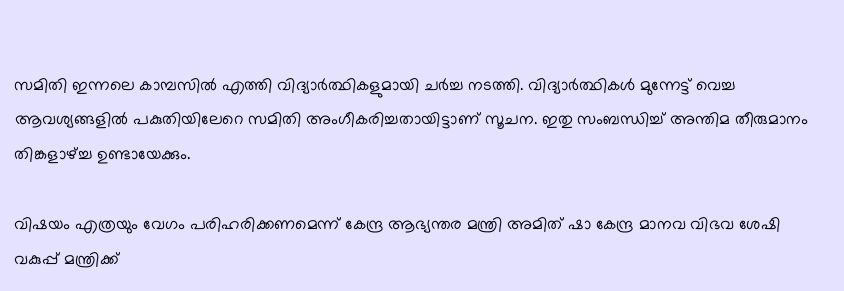സമിതി ഇന്നലെ കാമ്പസിൽ എത്തി വിദ്യാർത്ഥികളുമായി ചർച്ച നടത്തി. വിദ്യാർത്ഥികൾ മുന്നേട്ട് വെച്ച ആവശ്യങ്ങളിൽ പകുതിയിലേറെ സമിതി അംഗീകരിച്ചതായിട്ടാണ് സൂചന. ഇതു സംബന്ധിച്ച് അന്തിമ തീരുമാനം തിങ്കളാഴ്ച്ച ഉണ്ടായേക്കും.

വിഷയം എത്രയും വേഗം പരിഹരിക്കണമെന്ന് കേന്ദ്ര ആഭ്യന്തര മന്ത്രി അമിത് ഷാ കേന്ദ്ര മാനവ വിഭവ ശേഷി വകുപ്പ് മന്ത്രിക്ക്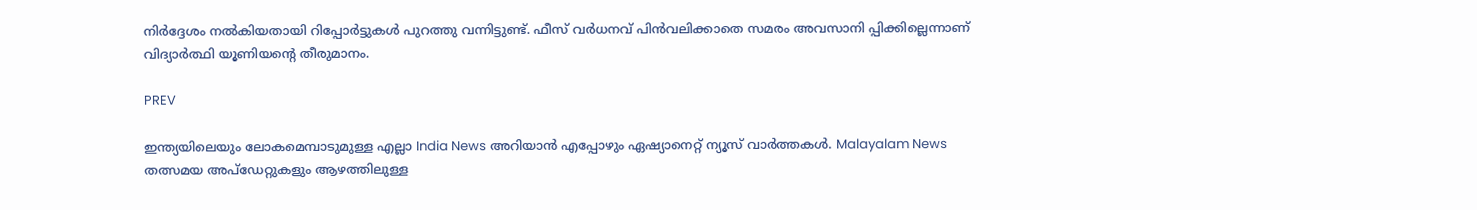നിർദ്ദേശം നൽകിയതായി റിപ്പോർട്ടുകൾ പുറത്തു വന്നിട്ടുണ്ട്. ഫീസ് വർധനവ് പിൻവലിക്കാതെ സമരം അവസാനി പ്പിക്കില്ലെന്നാണ് വിദ്യാർത്ഥി യൂണിയന്‍റെ തീരുമാനം.

PREV

ഇന്ത്യയിലെയും ലോകമെമ്പാടുമുള്ള എല്ലാ India News അറിയാൻ എപ്പോഴും ഏഷ്യാനെറ്റ് ന്യൂസ് വാർത്തകൾ. Malayalam News   തത്സമയ അപ്‌ഡേറ്റുകളും ആഴത്തിലുള്ള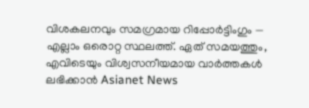വിശകലനവും സമഗ്രമായ റിപ്പോർട്ടിംഗും — എല്ലാം ഒരൊറ്റ സ്ഥലത്ത്. ഏത് സമയത്തും, എവിടെയും വിശ്വസനീയമായ വാർത്തകൾ ലഭിക്കാൻ Asianet News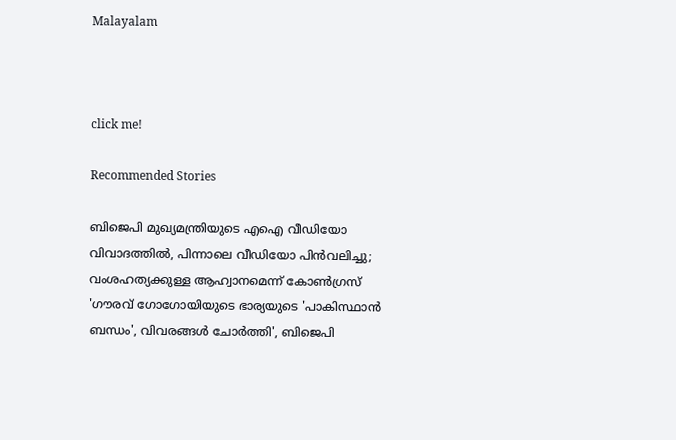Malayalam



click me!

Recommended Stories

ബിജെപി മുഖ്യമന്ത്രിയുടെ എഐ വീഡിയോ വിവാദത്തിൽ, പിന്നാലെ വീഡിയോ പിൻവലിച്ചു; വംശഹത്യക്കുള്ള ആഹ്വാനമെന്ന് കോൺഗ്രസ്
'ഗൗരവ് ഗോഗോയിയുടെ ഭാര്യയുടെ 'പാകിസ്ഥാൻ ബന്ധം', വിവരങ്ങൾ ചോർത്തി', ബിജെപി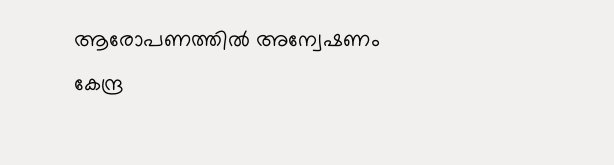ആരോപണത്തിൽ അന്വേഷണം കേന്ദ്ര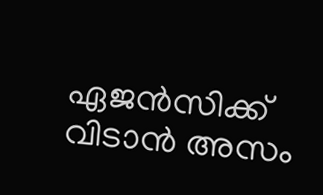ഏജൻസിക്ക് വിടാൻ അസം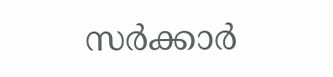സർക്കാർ